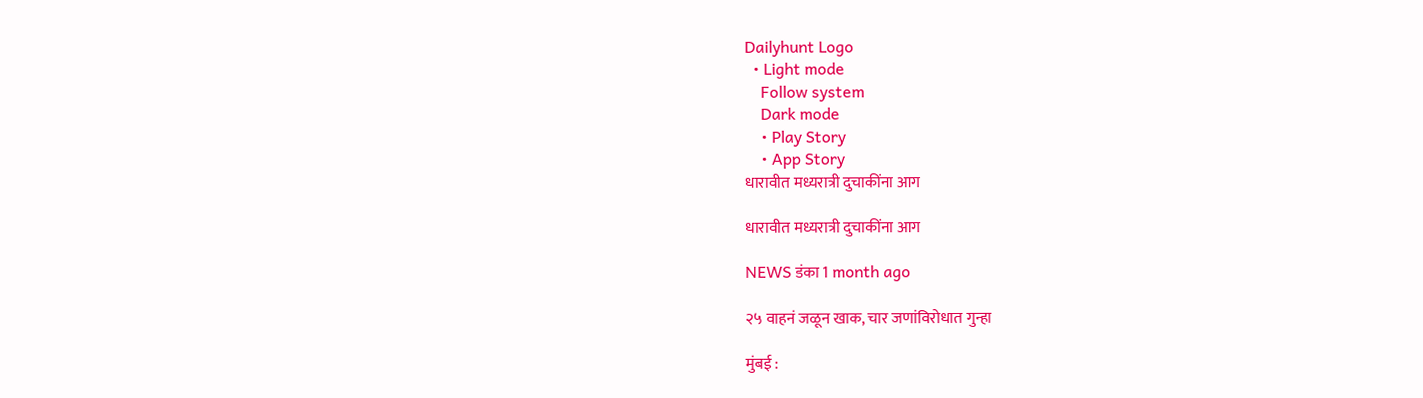Dailyhunt Logo
  • Light mode
    Follow system
    Dark mode
    • Play Story
    • App Story
धारावीत मध्यरात्री दुचाकींना आग

धारावीत मध्यरात्री दुचाकींना आग

NEWS डंका 1 month ago

२५ वाहनं जळून खाक, चार जणांविरोधात गुन्हा

मुंबई :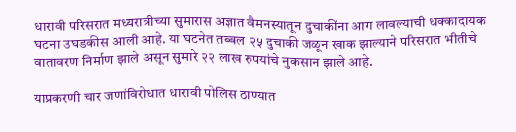धारावी परिसरात मध्यरात्रीच्या सुमारास अज्ञात वैमनस्यातून दुचाकींना आग लावल्याची धक्कादायक घटना उघडकीस आली आहे. या घटनेत तब्बल २५ दुचाकी जळून खाक झाल्याने परिसरात भीतीचे वातावरण निर्माण झाले असून सुमारे २२ लाख रुपयांचे नुकसान झाले आहे.

याप्रकरणी चार जणांविरोधात धारावी पोलिस ठाण्यात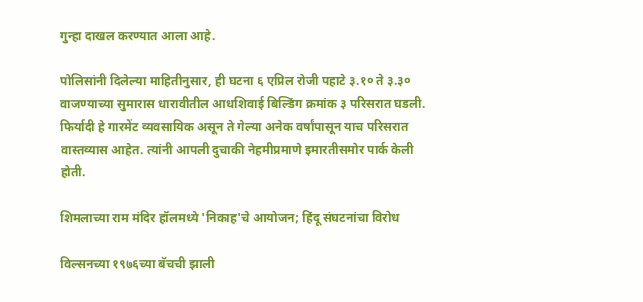गुन्हा दाखल करण्यात आला आहे.

पोलिसांनी दिलेल्या माहितीनुसार, ही घटना ६ एप्रिल रोजी पहाटे ३.१० ते ३.३० वाजण्याच्या सुमारास धारावीतील आधशिवाई बिल्डिंग क्रमांक ३ परिसरात घडली. फिर्यादी हे गारमेंट व्यवसायिक असून ते गेल्या अनेक वर्षांपासून याच परिसरात वास्तव्यास आहेत. त्यांनी आपली दुचाकी नेहमीप्रमाणे इमारतीसमोर पार्क केली होती.

शिमलाच्या राम मंदिर हॉलमध्ये 'निकाह'चे आयोजन; हिंदू संघटनांचा विरोध

विल्सनच्या १९७६च्या बॅचची झाली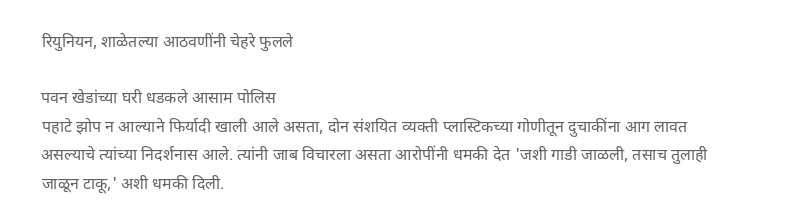रियुनियन, शाळेतल्या आठवणींनी चेहरे फुलले

पवन खेडांच्या घरी धडकले आसाम पोलिस
पहाटे झोप न आल्याने फिर्यादी खाली आले असता, दोन संशयित व्यक्ती प्लास्टिकच्या गोणीतून दुचाकींना आग लावत असल्याचे त्यांच्या निदर्शनास आले. त्यांनी जाब विचारला असता आरोपींनी धमकी देत 'जशी गाडी जाळली, तसाच तुलाही जाळून टाकू,' अशी धमकी दिली.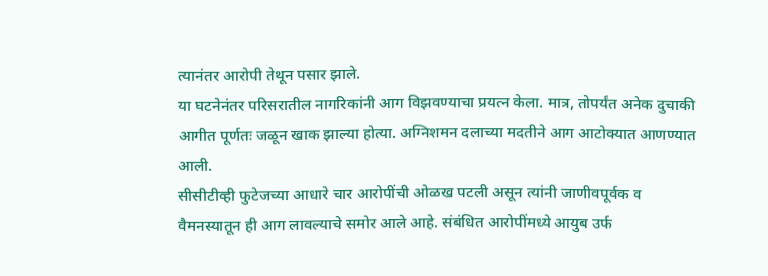त्यानंतर आरोपी तेथून पसार झाले.
या घटनेनंतर परिसरातील नागरिकांनी आग विझवण्याचा प्रयत्न केला. मात्र, तोपर्यंत अनेक दुचाकी आगीत पूर्णतः जळून खाक झाल्या होत्या. अग्निशमन दलाच्या मदतीने आग आटोक्यात आणण्यात आली.
सीसीटीव्ही फुटेजच्या आधारे चार आरोपींची ओळख पटली असून त्यांनी जाणीवपूर्वक व वैमनस्यातून ही आग लावल्याचे समोर आले आहे. संबंधित आरोपींमध्ये आयुब उर्फ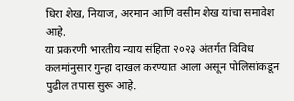धिरा शेख, नियाज, अरमान आणि वसीम शेख यांचा समावेश आहे.
या प्रकरणी भारतीय न्याय संहिता २०२३ अंतर्गत विविध कलमांनुसार गुन्हा दाखल करण्यात आला असून पोलिसांकडून पुढील तपास सुरू आहे.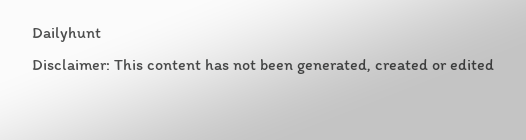Dailyhunt
Disclaimer: This content has not been generated, created or edited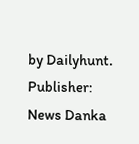by Dailyhunt. Publisher: News Danka